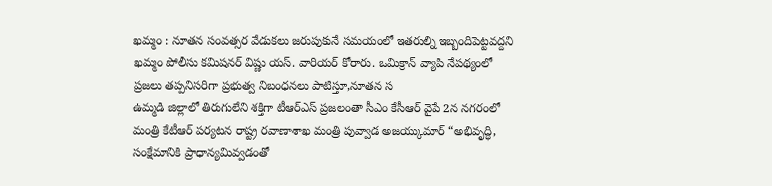ఖమ్మం : నూతన సంవత్సర వేడుకలు జరుపుకునే సమయంలో ఇతరుల్ని ఇబ్బందిపెట్టవద్దని ఖమ్మం పోలీసు కమిషనర్ విష్ణు యస్. వారియర్ కోరారు. ఒమిక్రాన్ వ్యాపి నేపథ్యంలో ప్రజలు తప్పనిసరిగా ప్రభుత్వ నిబంధనలు పాటిస్తూ,నూతన స
ఉమ్మడి జిల్లాలో తిరుగులేని శక్తిగా టీఆర్ఎస్ ప్రజలంతా సీఎం కేసీఆర్ వైపే 2న నగరంలో మంత్రి కేటీఆర్ పర్యటన రాష్ట్ర రవాణాశాఖ మంత్రి పువ్వాడ అజయ్కుమార్ “అభివృద్ధి, సంక్షేమానికి ప్రాధాన్యమివ్వడంతో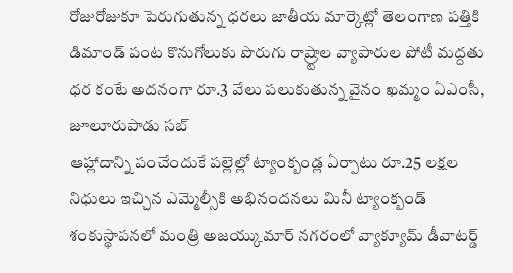రోజురోజుకూ పెరుగుతున్న ధరలు జాతీయ మార్కెట్లో తెలంగాణ పత్తికి డిమాండ్ పంట కొనుగోలుకు పొరుగు రాష్ర్టాల వ్యాపారుల పోటీ మద్దతు ధర కంటే అదనంగా రూ.3 వేలు పలుకుతున్న వైనం ఖమ్మం ఏఎంసీ, జూలూరుపాడు సబ్
ఆహ్లాదాన్ని పంచేందుకే పల్లెల్లో ట్యాంక్బండ్ల ఏర్పాటు రూ.25 లక్షల నిధులు ఇచ్చిన ఎమ్మెల్సీకి అభినందనలు మినీ ట్యాంక్బండ్ శంకుస్థాపనలో మంత్రి అజయ్కుమార్ నగరంలో వ్యాక్యూమ్ డీవాటర్డ్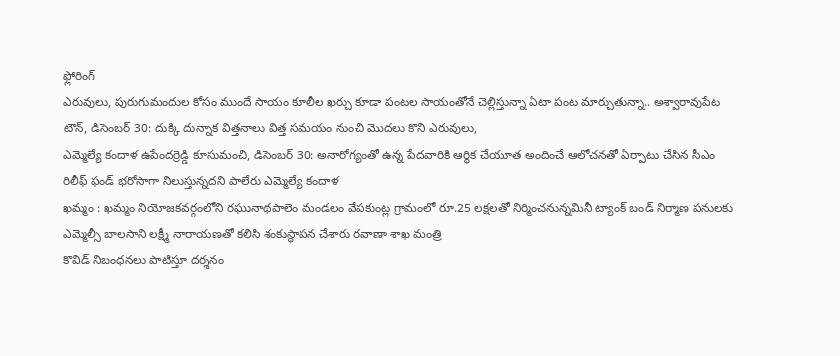ఫ్లోరింగ్
ఎరువులు, పురుగుమందుల కోసం ముందే సాయం కూలీల ఖర్చు కూడా పంటల సాయంతోనే చెల్లిస్తున్నా ఏటా పంట మార్చుతున్నా.. అశ్వారావుపేట టౌన్, డిసెంబర్ 30: దుక్కి దున్నాక విత్తనాలు విత్త సమయం నుంచి మొదలు కొని ఎరువులు,
ఎమ్మెల్యే కందాళ ఉపేందర్రెడ్డి కూసుమంచి, డిసెంబర్ 30: అనారోగ్యంతో ఉన్న పేదవారికి ఆర్థిక చేయూత అందించే ఆలోచనతో ఏర్పాటు చేసిన సీఎం రిలీఫ్ ఫండ్ భరోసాగా నిలుస్తున్నదని పాలేరు ఎమ్మెల్యే కందాళ
ఖమ్మం : ఖమ్మం నియోజకవర్గంలోని రఘునాథపాలెం మండలం వేపకుంట్ల గ్రామంలో రూ.25 లక్షలతో నిర్మించనున్నమినీ ట్యాంక్ బండ్ నిర్మాణ పనులకు ఎమ్మెల్సీ బాలసాని లక్ష్మీ నారాయణతో కలిసి శంకుస్థాపన చేశారు రవాణా శాఖ మంత్రి
కొవిడ్ నిబంధనలు పాటిస్తూ దర్శనం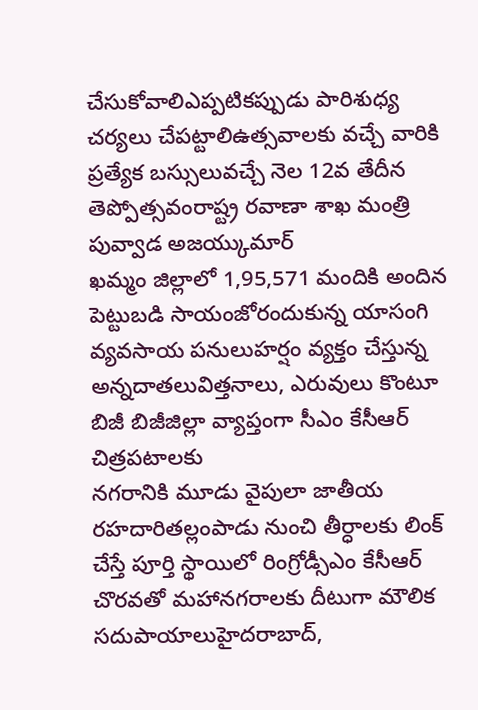చేసుకోవాలిఎప్పటికప్పుడు పారిశుధ్య చర్యలు చేపట్టాలిఉత్సవాలకు వచ్చే వారికి ప్రత్యేక బస్సులువచ్చే నెల 12వ తేదీన తెప్పోత్సవంరాష్ట్ర రవాణా శాఖ మంత్రి పువ్వాడ అజయ్కుమార్
ఖమ్మం జిల్లాలో 1,95,571 మందికి అందిన పెట్టుబడి సాయంజోరందుకున్న యాసంగి వ్యవసాయ పనులుహర్షం వ్యక్తం చేస్తున్న అన్నదాతలువిత్తనాలు, ఎరువులు కొంటూ బిజీ బిజీజిల్లా వ్యాప్తంగా సీఎం కేసీఆర్ చిత్రపటాలకు
నగరానికి మూడు వైపులా జాతీయ రహదారితల్లంపాడు నుంచి తీర్ధాలకు లింక్ చేస్తే పూర్తి స్థాయిలో రింగ్రోడ్సీఎం కేసీఆర్ చొరవతో మహానగరాలకు దీటుగా మౌలిక సదుపాయాలుహైదరాబాద్,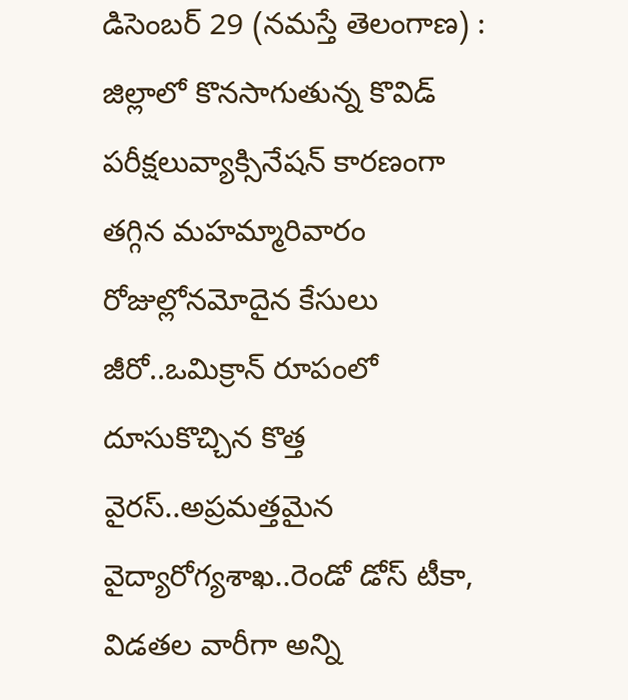డిసెంబర్ 29 (నమస్తే తెలంగాణ) :
జిల్లాలో కొనసాగుతున్న కొవిడ్ పరీక్షలువ్యాక్సినేషన్ కారణంగా తగ్గిన మహమ్మారివారం రోజుల్లోనమోదైన కేసులు జీరో..ఒమిక్రాన్ రూపంలో దూసుకొచ్చిన కొత్త వైరస్..అప్రమత్తమైన వైద్యారోగ్యశాఖ..రెండో డోస్ టీకా,
విడతల వారీగా అన్ని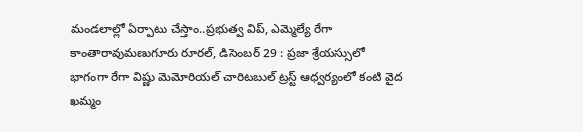మండలాల్లో ఏర్పాటు చేస్తాం..ప్రభుత్వ విప్, ఎమ్మెల్యే రేగా కాంతారావుమణుగూరు రూరల్, డిసెంబర్ 29 : ప్రజా శ్రేయస్సులో భాగంగా రేగా విష్ణు మెమోరియల్ చారిటబుల్ ట్రస్ట్ ఆధ్వర్యంలో కంటి వైద
ఖమ్మం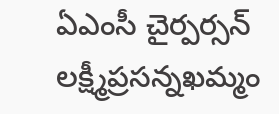ఏఎంసీ చైర్పర్సన్ లక్ష్మీప్రసన్నఖమ్మం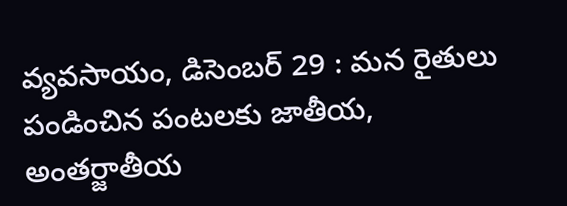వ్యవసాయం, డిసెంబర్ 29 : మన రైతులు పండించిన పంటలకు జాతీయ, అంతర్జాతీయ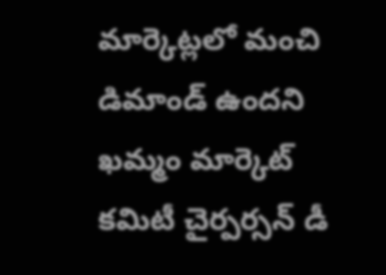మార్కెట్లలో మంచి డిమాండ్ ఉందని ఖమ్మం మార్కెట్ కమిటీ చైర్పర్సన్ డీ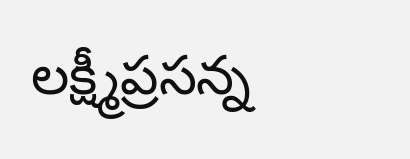లక్ష్మీప్రసన్న